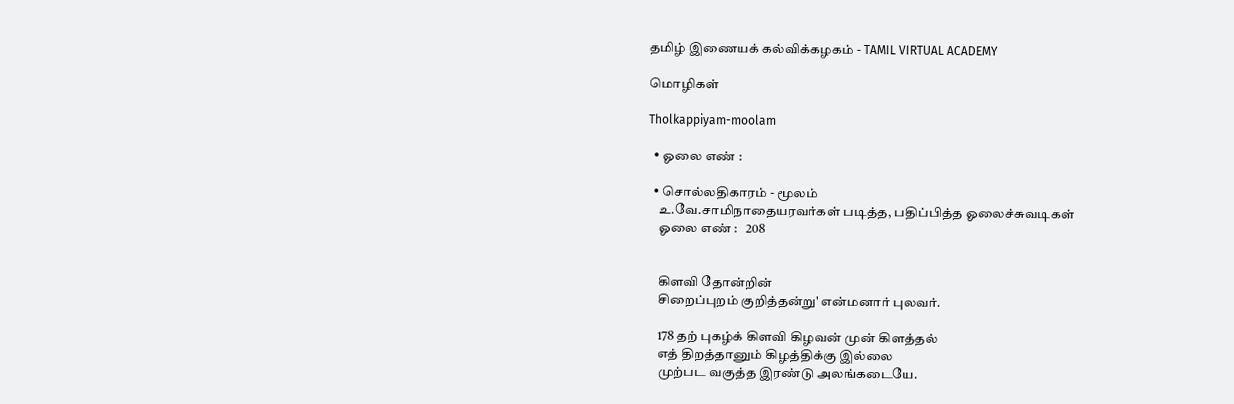தமிழ் இணையக் கல்விக்கழகம் - TAMIL VIRTUAL ACADEMY

மொழிகள்

Tholkappiyam-moolam

  • ஓலை எண் :

  • சொல்லதிகாரம் - மூலம்
    உ.வே.சாமிநாதையரவர்கள் படித்த, பதிப்பித்த ஓலைச்சுவடிகள்
    ஓலை எண் :   208


    கிளவி தோன்றின்
    சிறைப்புறம் குறித்தன்று' என்மனார் புலவர்.

    178 தற் புகழ்க் கிளவி கிழவன் முன் கிளத்தல்
    எத் திறத்தானும் கிழத்திக்கு இல்லை
    முற்பட வகுத்த இரண்டு அலங்கடையே.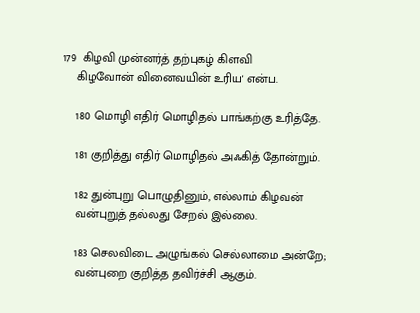179  கிழவி முன்னர்த் தற்புகழ் கிளவி
    கிழவோன் வினைவயின் உரிய' என்ப.

    180 மொழி எதிர் மொழிதல் பாங்கற்கு உரித்தே.

    181 குறித்து எதிர் மொழிதல் அஃகித் தோன்றும்.

    182 துன்புறு பொழுதினும், எல்லாம் கிழவன்
    வன்புறுத் தல்லது சேறல் இல்லை.

    183 செலவிடை அழுங்கல் செல்லாமை அன்றே;
    வன்புறை குறித்த தவிர்ச்சி ஆகும்.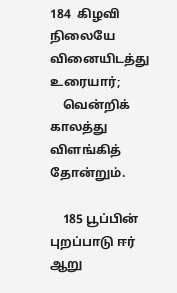184  கிழவி நிலையே வினையிடத்து உரையார்;
    வென்றிக் காலத்து விளங்கித் தோன்றும்.

    185 பூப்பின் புறப்பாடு ஈர் ஆறு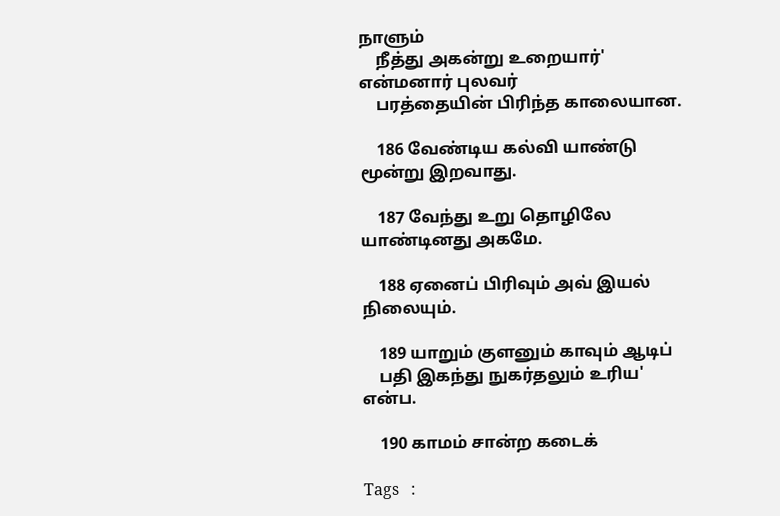நாளும்
    நீத்து அகன்று உறையார்' என்மனார் புலவர்
    பரத்தையின் பிரிந்த காலையான.

    186 வேண்டிய கல்வி யாண்டு மூன்று இறவாது.

    187 வேந்து உறு தொழிலே யாண்டினது அகமே.

    188 ஏனைப் பிரிவும் அவ் இயல் நிலையும்.

    189 யாறும் குளனும் காவும் ஆடிப்
    பதி இகந்து நுகர்தலும் உரிய' என்ப.

    190 காமம் சான்ற கடைக்

Tags   :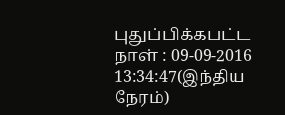புதுப்பிக்கபட்ட நாள் : 09-09-2016 13:34:47(இந்திய நேரம்)